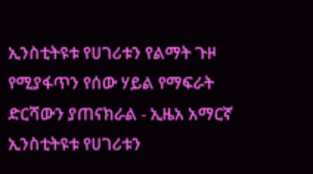ኢንስቲትዩቱ የሀገሪቱን የልማት ጉዞ የሚያፋጥን የሰው ሃይል የማፍራት ድርሻውን ያጠናክራል - ኢዜአ አማርኛ
ኢንስቲትዩቱ የሀገሪቱን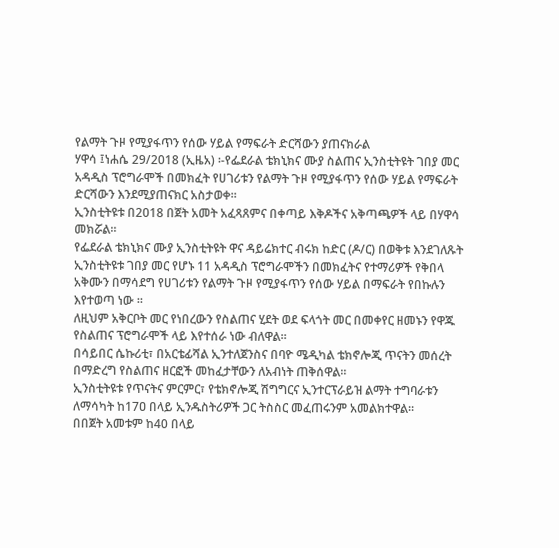የልማት ጉዞ የሚያፋጥን የሰው ሃይል የማፍራት ድርሻውን ያጠናክራል
ሃዋሳ ፤ነሐሴ 29/2018 (ኢዜአ) ፡-የፌደራል ቴክኒክና ሙያ ስልጠና ኢንስቲትዩት ገበያ መር አዳዲስ ፕሮግራሞች በመክፈት የሀገሪቱን የልማት ጉዞ የሚያፋጥን የሰው ሃይል የማፍራት ድርሻውን እንደሚያጠናክር አስታወቀ።
ኢንስቲትዩቱ በ2018 በጀት አመት አፈጻጸምና በቀጣይ እቅዶችና አቅጣጫዎች ላይ በሃዋሳ መክሯል።
የፌደራል ቴክኒክና ሙያ ኢንስቲትዩት ዋና ዳይሬክተር ብሩክ ከድር (ዶ/ር) በወቅቱ እንደገለጹት ኢንስቲትዩቱ ገበያ መር የሆኑ 11 አዳዲስ ፕሮግራሞችን በመክፈትና የተማሪዎች የቅበላ አቅሙን በማሳደግ የሀገሪቱን የልማት ጉዞ የሚያፋጥን የሰው ሃይል በማፍራት የበኩሉን እየተወጣ ነው ።
ለዚህም አቅርቦት መር የነበረውን የስልጠና ሂደት ወደ ፍላጎት መር በመቀየር ዘመኑን የዋጁ የስልጠና ፕሮግራሞች ላይ እየተሰራ ነው ብለዋል።
በሳይበር ሴኩሪቲ፣ በአርቴፊሻል ኢንተለጀንስና በባዮ ሜዲካል ቴክኖሎጂ ጥናትን መሰረት በማድረግ የስልጠና ዘርፎች መከፈታቸውን ለአብነት ጠቅሰዋል።
ኢንስቲትዩቱ የጥናትና ምርምር፣ የቴክኖሎጂ ሽግግርና ኢንተርፕራይዝ ልማት ተግባራቱን ለማሳካት ከ17ዐ በላይ ኢንዱስትሪዎች ጋር ትስስር መፈጠሩንም አመልክተዋል።
በበጀት አመቱም ከ40 በላይ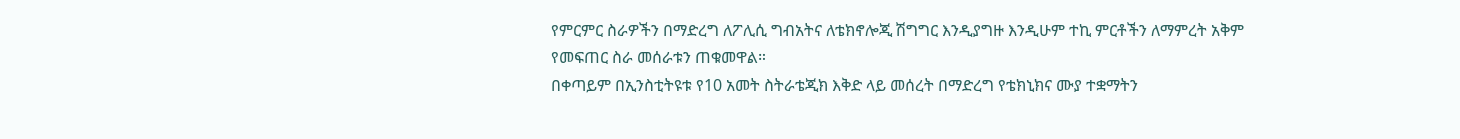የምርምር ስራዎችን በማድረግ ለፖሊሲ ግብአትና ለቴክኖሎጂ ሽግግር እንዲያግዙ እንዲሁም ተኪ ምርቶችን ለማምረት አቅም የመፍጠር ስራ መሰራቱን ጠቁመዋል።
በቀጣይም በኢንስቲትዩቱ የ10 አመት ስትራቴጂክ እቅድ ላይ መሰረት በማድረግ የቴክኒክና ሙያ ተቋማትን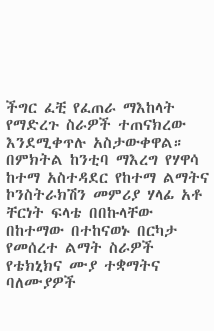ችግር ፈቺ የፈጠራ ማእከላት የማድረጉ ስራዎች ተጠናክረው እንደሚቀጥሉ አስታውቀዋል።
በምክትል ከንቲባ ማእረግ የሃዋሳ ከተማ አስተዳደር የከተማ ልማትና ኮንስትራክሽን መምሪያ ሃላፊ አቶ ቸርነት ፍላቴ በበኩላቸው በከተማው በተከናወኑ በርካታ የመሰረተ ልማት ስራዎች የቴክኒክና ሙያ ተቋማትና ባለሙያዎች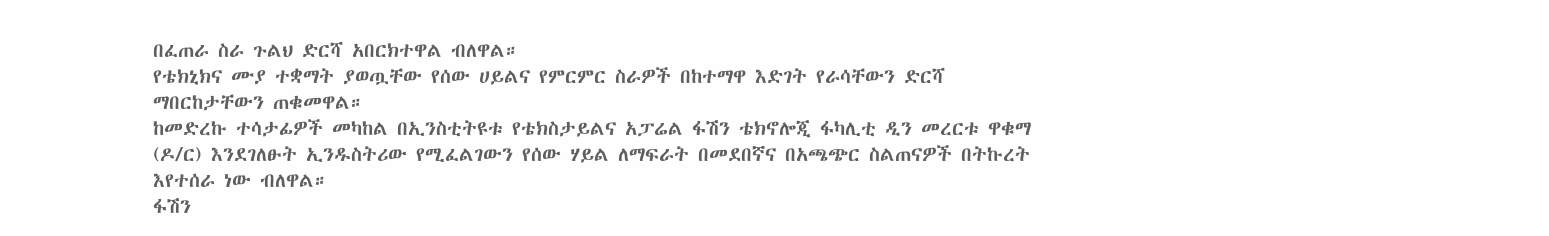በፈጠራ ስራ ጉልህ ድርሻ አበርክተዋል ብለዋል።
የቴክኒክና ሙያ ተቋማት ያወጧቸው የሰው ሀይልና የምርምር ስራዎች በከተማዋ እድገት የራሳቸውን ድርሻ ማበርከታቸውን ጠቁመዋል።
ከመድረኩ ተሳታፊዎች መካከል በኢንስቲትዩቱ የቴክስታይልና አፓሬል ፋሽን ቴክኖሎጂ ፋካሊቲ ዲን መረርቱ ዋቁማ (ዶ/ር) እንደገለፁት ኢንዱስትሪው የሚፈልገውን የሰው ሃይል ለማፍራት በመደበኛና በአጫጭር ስልጠናዎች በትኩረት እየተሰራ ነው ብለዋል።
ፋሽን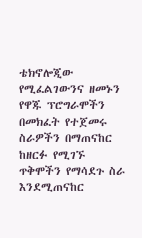ቴክኖሎጂው የሚፈልገውንና ዘመኑን የዋጁ ፕሮግራሞችን በመክፈት የተጀመሩ ስራዎችን በማጠናከር ከዘርፉ የሚገኙ ጥቅሞችን የማሳደጉ ስራ እንደሚጠናከር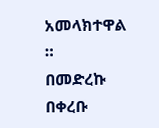አመላክተዋል ።
በመድረኩ በቀረቡ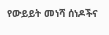የውይይት መነሻ ሰነዶችና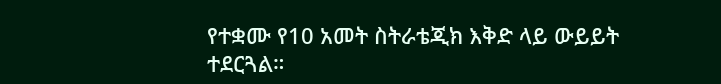የተቋሙ የ10 አመት ስትራቴጂክ እቅድ ላይ ውይይት ተደርጓል።